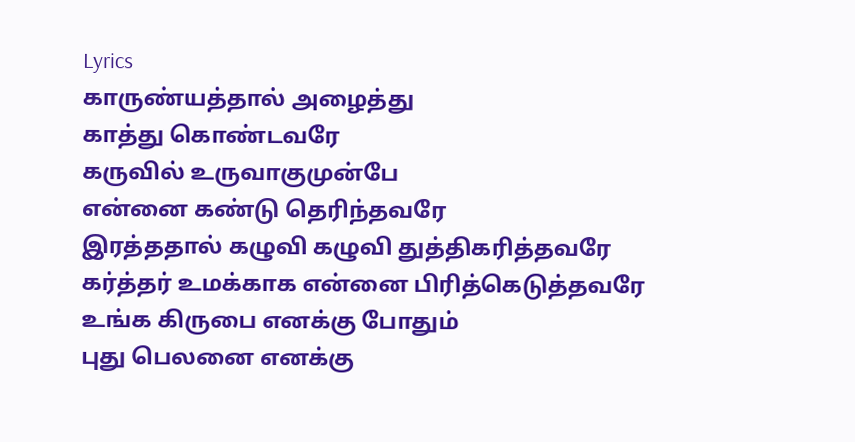Lyrics
காருண்யத்தால் அழைத்து
காத்து கொண்டவரே
கருவில் உருவாகுமுன்பே
என்னை கண்டு தெரிந்தவரே
இரத்ததால் கழுவி கழுவி துத்திகரித்தவரே
கர்த்தர் உமக்காக என்னை பிரித்கெடுத்தவரே
உங்க கிருபை எனக்கு போதும்
புது பெலனை எனக்கு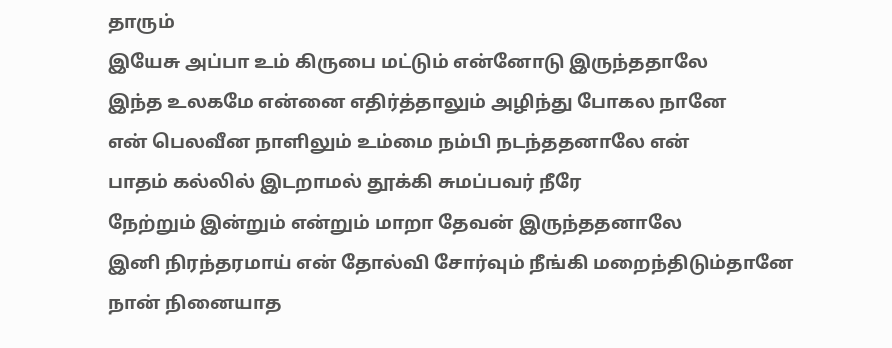தாரும்
இயேசு அப்பா உம் கிருபை மட்டும் என்னோடு இருந்ததாலே
இந்த உலகமே என்னை எதிர்த்தாலும் அழிந்து போகல நானே
என் பெலவீன நாளிலும் உம்மை நம்பி நடந்ததனாலே என்
பாதம் கல்லில் இடறாமல் தூக்கி சுமப்பவர் நீரே
நேற்றும் இன்றும் என்றும் மாறா தேவன் இருந்ததனாலே
இனி நிரந்தரமாய் என் தோல்வி சோர்வும் நீங்கி மறைந்திடும்தானே
நான் நினையாத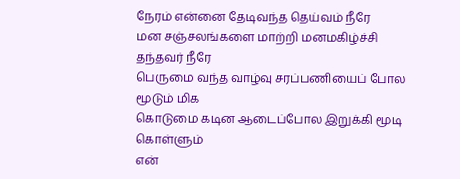நேரம் என்னை தேடிவந்த தெய்வம் நீரே
மன சஞ்சலங்களை மாற்றி மனமகிழ்ச்சி தந்தவர் நீரே
பெருமை வந்த வாழ்வு சரப்பணியைப் போல மூடும் மிக
கொடுமை கடின ஆடைப்போல இறுக்கி மூடி கொள்ளும்
என்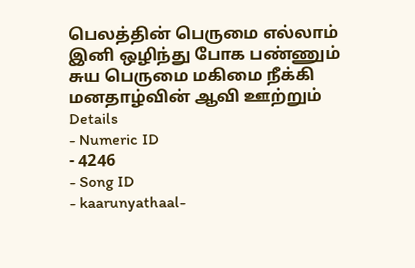பெலத்தின் பெருமை எல்லாம் இனி ஒழிந்து போக பண்ணும்
சுய பெருமை மகிமை நீக்கி மனதாழ்வின் ஆவி ஊற்றும்
Details
- Numeric ID
- 4246
- Song ID
- kaarunyathaal-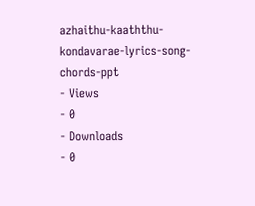azhaithu-kaaththu-kondavarae-lyrics-song-chords-ppt
- Views
- 0
- Downloads
- 0